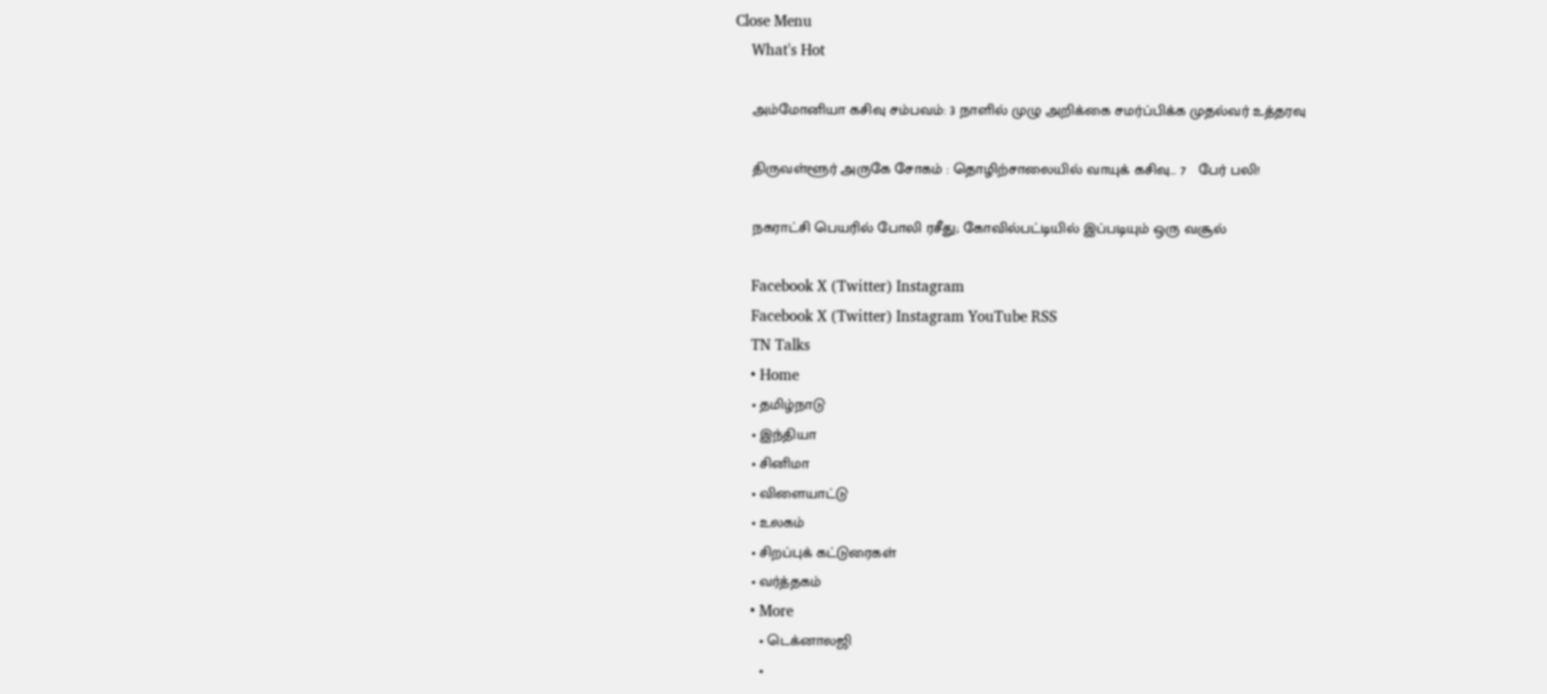Close Menu
    What's Hot

    அம்மோனியா கசிவு சம்பவம்: 3 நாளில் முழு அறிக்கை சமர்ப்பிக்க முதல்வர் உத்தரவு

    திருவள்ளூர் அருகே சோகம் : தொழிற்சாலையில் வாயுக் கசிவு… 7   பேர் பலி!

    நகராட்சி பெயரில் போலி ரசீது; கோவில்பட்டியில் இப்படியும் ஒரு வசூல்

    Facebook X (Twitter) Instagram
    Facebook X (Twitter) Instagram YouTube RSS
    TN Talks
    • Home
    • தமிழ்நாடு
    • இந்தியா
    • சினிமா
    • விளையாட்டு
    • உலகம்
    • சிறப்புக் கட்டுரைகள்
    • வர்த்தகம்
    • More
      • டெக்னாலஜி
      •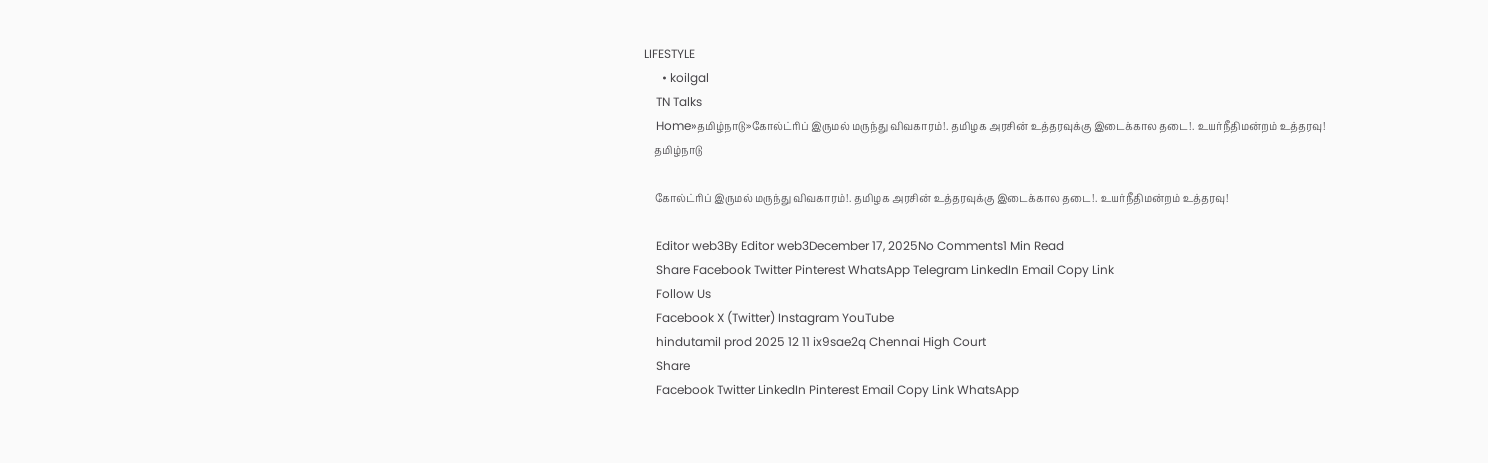LIFESTYLE
      • koilgal
    TN Talks
    Home»தமிழ்நாடு»கோல்ட்ரிப் இருமல் மருந்து விவகாரம்!. தமிழக அரசின் உத்தரவுக்கு இடைக்கால தடை!. உயர்நீதிமன்றம் உத்தரவு!
    தமிழ்நாடு

    கோல்ட்ரிப் இருமல் மருந்து விவகாரம்!. தமிழக அரசின் உத்தரவுக்கு இடைக்கால தடை!. உயர்நீதிமன்றம் உத்தரவு!

    Editor web3By Editor web3December 17, 2025No Comments1 Min Read
    Share Facebook Twitter Pinterest WhatsApp Telegram LinkedIn Email Copy Link
    Follow Us
    Facebook X (Twitter) Instagram YouTube
    hindutamil prod 2025 12 11 ix9sae2q Chennai High Court
    Share
    Facebook Twitter LinkedIn Pinterest Email Copy Link WhatsApp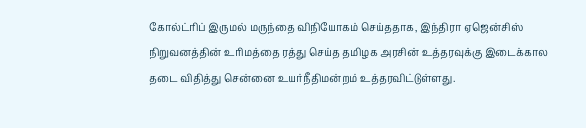கோல்ட்ரிப் இருமல் மருந்தை விநியோகம் செய்ததாக, இந்திரா ஏஜென்சிஸ் நிறுவனத்தின் உரிமத்தை ரத்து செய்த தமிழக அரசின் உத்தரவுக்கு இடைக்கால தடை விதித்து சென்னை உயர்நீதிமன்றம் உத்தரவிட்டுள்ளது.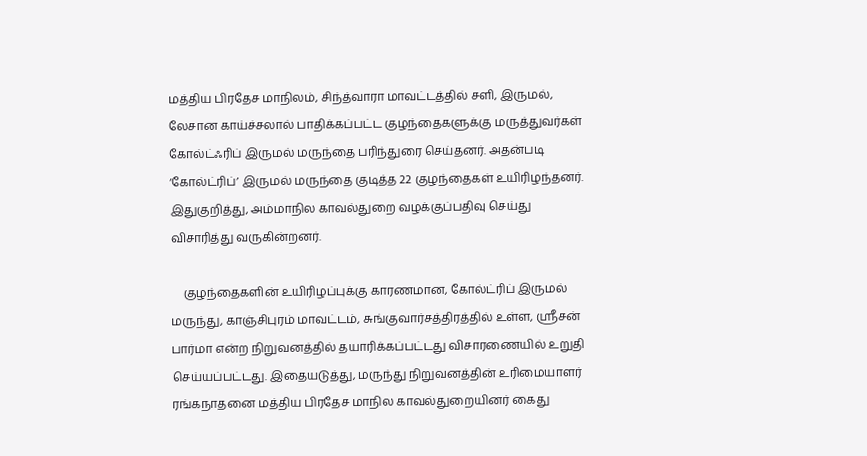மத்திய பிரதேச மாநிலம், சிந்த்வாரா மாவட்டத்தில் சளி, இருமல், லேசான காய்ச்சலால் பாதிக்கப்பட்ட குழந்தைகளுக்கு மருத்துவர்கள் கோல்ட்ஃரிப் இருமல் மருந்தை பரிந்துரை செய்தனர். அதன்படி ‘கோல்ட்ரிப்’ இருமல் மருந்தை குடித்த 22 குழந்தைகள் உயிரிழந்தனர். இதுகுறித்து, அம்மாநில காவல்துறை வழக்குப்பதிவு செய்து விசாரித்து வருகின்றனர்.

    குழந்தைகளின் உயிரிழப்புக்கு காரணமான, கோல்ட்ரிப் இருமல் மருந்து, காஞ்சிபுரம் மாவட்டம், சுங்குவார்சத்திரத்தில் உள்ள, ஸ்ரீசன் பார்மா என்ற நிறுவனத்தில் தயாரிக்கப்பட்டது விசாரணையில் உறுதி செய்யப்பட்டது. இதையடுத்து, மருந்து நிறுவனத்தின் உரிமையாளர் ரங்கநாதனை மத்திய பிரதேச மாநில காவல்துறையினர் கைது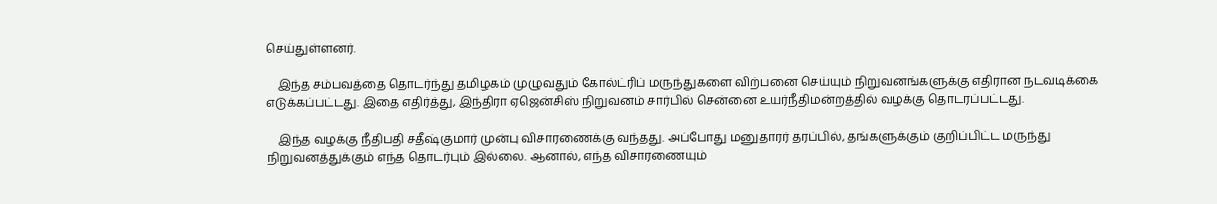செய்துள்ளனர்.

    இந்த சம்பவத்தை தொடர்ந்து தமிழகம் முழுவதும் கோல்ட்ரிப் மருந்துகளை விற்பனை செய்யும் நிறுவனங்களுக்கு எதிரான நடவடிக்கை எடுக்கப்பட்டது. இதை எதிர்த்து, இந்திரா ஏஜென்சிஸ் நிறுவனம் சார்பில் சென்னை உயர்நீதிமன்றத்தில் வழக்கு தொடரப்பட்டது.

    இந்த வழக்கு நீதிபதி சதீஷ்குமார் முன்பு விசாரணைக்கு வந்தது. அப்போது மனுதாரர் தரப்பில், தங்களுக்கும் குறிப்பிட்ட மருந்து நிறுவனத்துக்கும் எந்த தொடர்பும் இல்லை. ஆனால், எந்த விசாரணையும்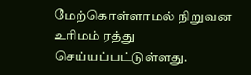மேற்கொள்ளாமல் நிறுவன உரிமம் ரத்து செய்யப்பட்டுள்ளது.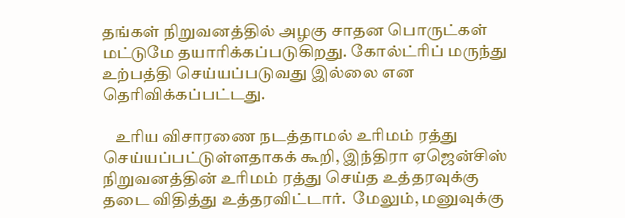தங்கள் நிறுவனத்தில் அழகு சாதன பொருட்கள் மட்டுமே தயாரிக்கப்படுகிறது. கோல்ட்ரிப் மருந்து உற்பத்தி செய்யப்படுவது இல்லை என தெரிவிக்கப்பட்டது.

    உரிய விசாரணை நடத்தாமல் உரிமம் ரத்து செய்யப்பட்டுள்ளதாகக் கூறி, இந்திரா ஏஜென்சிஸ் நிறுவனத்தின் உரிமம் ரத்து செய்த உத்தரவுக்கு தடை விதித்து உத்தரவிட்டார்.  மேலும், மனுவுக்கு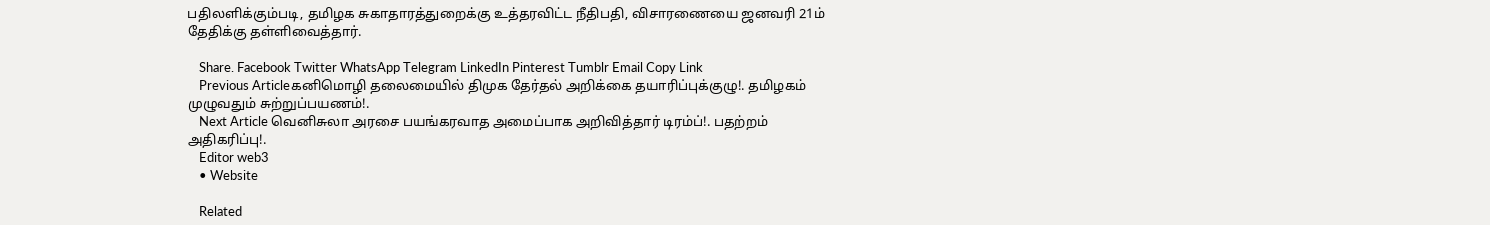பதிலளிக்கும்படி, தமிழக சுகாதாரத்துறைக்கு உத்தரவிட்ட நீதிபதி, விசாரணையை ஜனவரி 21ம் தேதிக்கு தள்ளிவைத்தார்.

    Share. Facebook Twitter WhatsApp Telegram LinkedIn Pinterest Tumblr Email Copy Link
    Previous Articleகனிமொழி தலைமையில் திமுக தேர்தல் அறிக்கை தயாரிப்புக்குழு!. தமிழகம் முழுவதும் சுற்றுப்பயணம்!.
    Next Article வெனிசுலா அரசை பயங்கரவாத அமைப்பாக அறிவித்தார் டிரம்ப்!. பதற்றம் அதிகரிப்பு!.
    Editor web3
    • Website

    Related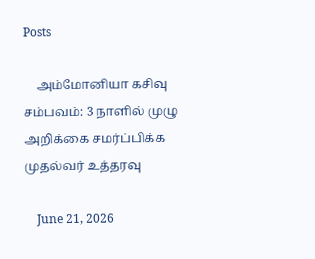Posts

    அம்மோனியா கசிவு சம்பவம்: 3 நாளில் முழு அறிக்கை சமர்ப்பிக்க முதல்வர் உத்தரவு

    June 21, 2026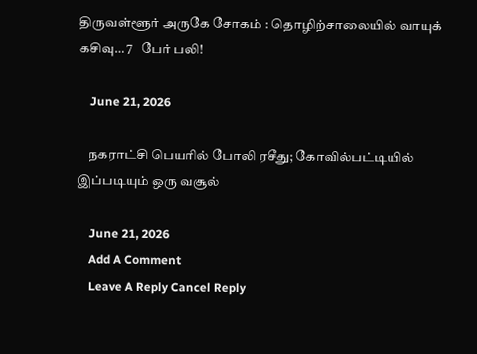திருவள்ளூர் அருகே சோகம் : தொழிற்சாலையில் வாயுக் கசிவு… 7   பேர் பலி!

    June 21, 2026

    நகராட்சி பெயரில் போலி ரசீது; கோவில்பட்டியில் இப்படியும் ஒரு வசூல்

    June 21, 2026
    Add A Comment
    Leave A Reply Cancel Reply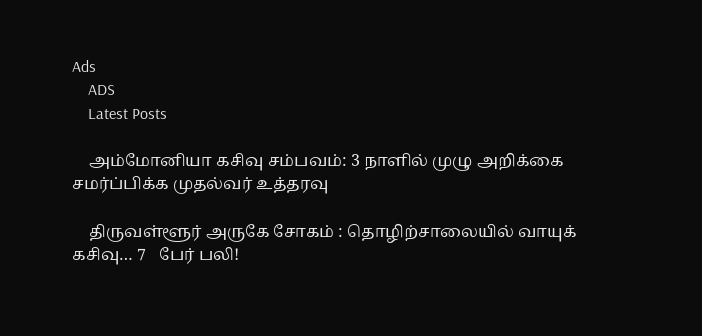Ads
    ADS
    Latest Posts

    அம்மோனியா கசிவு சம்பவம்: 3 நாளில் முழு அறிக்கை சமர்ப்பிக்க முதல்வர் உத்தரவு

    திருவள்ளூர் அருகே சோகம் : தொழிற்சாலையில் வாயுக் கசிவு… 7   பேர் பலி!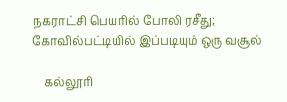நகராட்சி பெயரில் போலி ரசீது; கோவில்பட்டியில் இப்படியும் ஒரு வசூல்

    கல்லூரி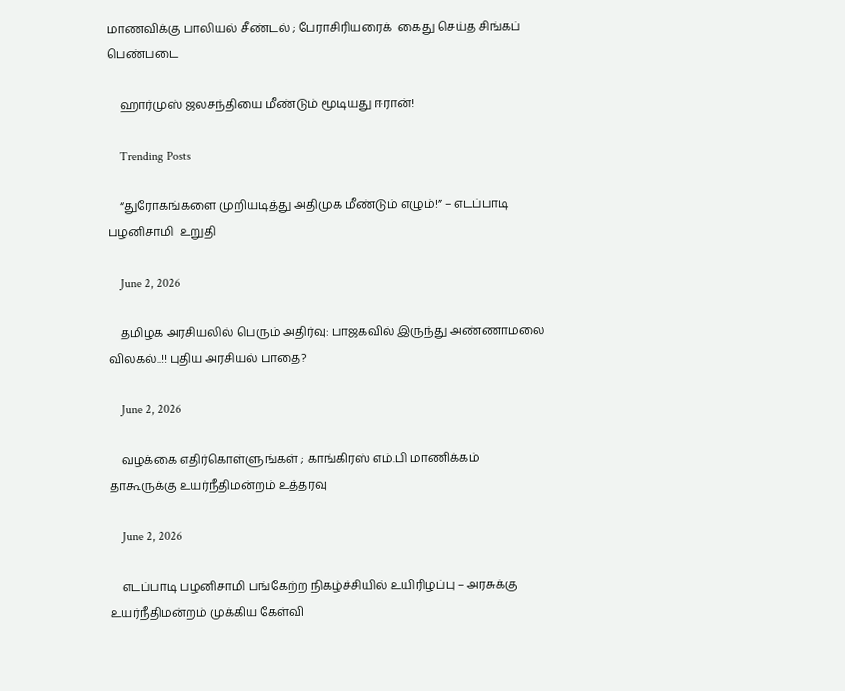மாணவிக்கு பாலியல் சீண்டல் ; பேராசிரியரைக்  கைது செய்த சிங்கப் பெண்படை

    ஹார்முஸ் ஜலசந்தியை மீண்டும் மூடியது ஈரான்!

    Trending Posts

    “துரோகங்களை முறியடித்து அதிமுக மீண்டும் எழும்!” – எடப்பாடி பழனிசாமி  உறுதி

    June 2, 2026

    தமிழக அரசியலில் பெரும் அதிர்வு: பாஜகவில் இருந்து அண்ணாமலை விலகல்..!! புதிய அரசியல் பாதை?

    June 2, 2026

    வழக்கை எதிர்கொள்ளுங்கள் ; காங்கிரஸ் எம்.பி மாணிக்கம் தாகூருக்கு உயர்நீதிமன்றம் உத்தரவு

    June 2, 2026

    எடப்பாடி பழனிசாமி பங்கேற்ற நிகழ்ச்சியில் உயிரிழப்பு – அரசுக்கு உயர்நீதிமன்றம் முக்கிய கேள்வி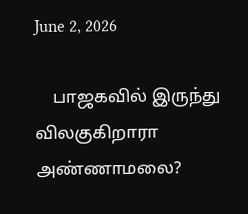June 2, 2026

    பாஜகவில் இருந்து விலகுகிறாரா அண்ணாமலை?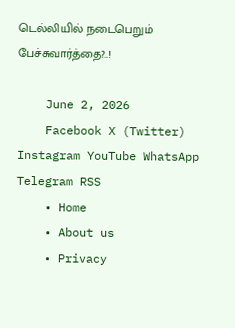டெல்லியில் நடைபெறும் பேச்சுவார்த்தை?..!

    June 2, 2026
    Facebook X (Twitter) Instagram YouTube WhatsApp Telegram RSS
    • Home
    • About us
    • Privacy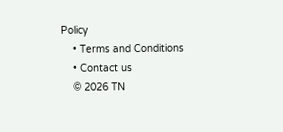Policy
    • Terms and Conditions
    • Contact us
    © 2026 TN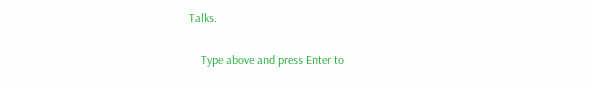Talks.

    Type above and press Enter to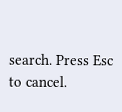search. Press Esc to cancel.